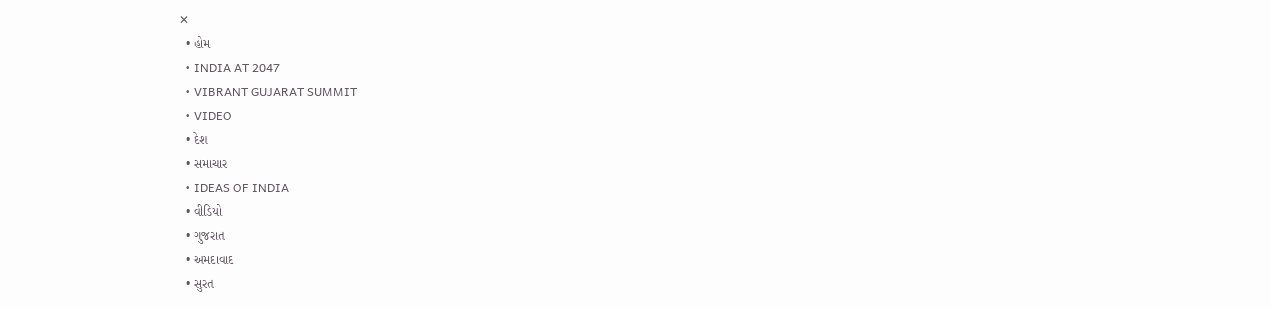✕
  • હોમ
  • INDIA AT 2047
  • VIBRANT GUJARAT SUMMIT
  • VIDEO
  • દેશ
  • સમાચાર
  • IDEAS OF INDIA
  • વીડિયો
  • ગુજરાત
  • અમદાવાદ
  • સુરત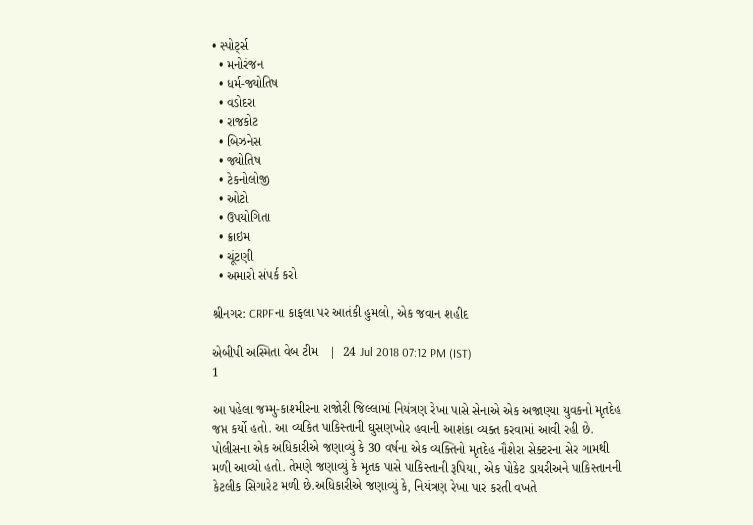• સ્પોર્ટ્સ
  • મનોરંજન
  • ધર્મ-જ્યોતિષ
  • વડોદરા
  • રાજકોટ
  • બિઝનેસ
  • જ્યોતિષ
  • ટેકનોલોજી
  • ઓટો
  • ઉપયોગિતા
  • ક્રાઇમ
  • ચૂંટણી
  • અમારો સંપર્ક કરો

શ્રીનગર: CRPFના કાફલા પર આતંકી હુમલો, એક જવાન શહીદ

એબીપી અસ્મિતા વેબ ટીમ   |  24 Jul 2018 07:12 PM (IST)
1

આ પહેલા જમ્મુ-કાશ્મીરના રાજોરી જિલ્લામાં નિયંત્રણ રેખા પાસે સેનાએ એક અજાણ્યા યુવકનો મૃતદેહ જપ્ત કર્યો હતો. આ વ્યકિત પાકિસ્તાની ઘુસણખોર હવાની આશંકા વ્યક્ત કરવામાં આવી રહી છે. પોલીસના એક અધિકારીએ જણાવ્યું કે 30 વર્ષના એક વ્યક્તિનો મૃતદેહ નૌશેરા સેક્ટરના સેર ગામથી મળી આવ્યો હતો. તેમણે જણાવ્યું કે મૃતક પાસે પાકિસ્તાની રૂપિયા, એક પોકેટ ડાયરીઅને પાકિસ્તાનની કેટલીક સિગારેટ મળી છે.અધિકારીએ જણાવ્યું કે, નિયંત્રણ રેખા પાર કરતી વખતે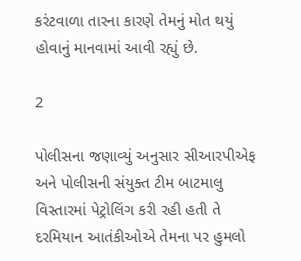કરંટવાળા તારના કારણે તેમનું મોત થયું હોવાનું માનવામાં આવી રહ્યું છે.

2

પોલીસના જણાવ્યું અનુસાર સીઆરપીએફ અને પોલીસની સંયુક્ત ટીમ બાટમાલુ વિસ્તારમાં પેટ્રોલિંગ કરી રહી હતી તે દરમિયાન આતંકીઓએ તેમના પર હુમલો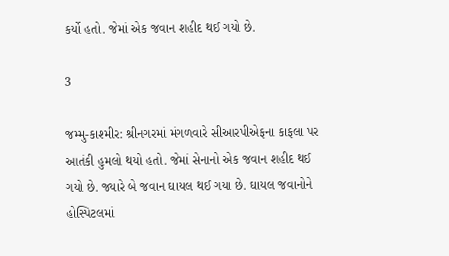કર્યો હતો. જેમાં એક જવાન શહીદ થઈ ગયો છે.

3

જમ્મુ-કાશ્મીર: શ્રીનગરમાં મંગળવારે સીઆરપીએફના કાફલા પર આતંકી હુમલો થયો હતો. જેમાં સેનાનો એક જવાન શહીદ થઈ ગયો છે. જ્યારે બે જવાન ઘાયલ થઈ ગયા છે. ઘાયલ જવાનોને હોસ્પિટલમાં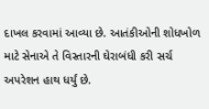દાખલ કરવામાં આવ્યા છે. આતંકીઓની શોધખોળ માટે સેનાએ તે વિસ્તારની ઘેરાબંધી કરી સર્ચ અપરેશન હાથ ધર્યું છે.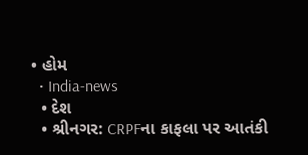• હોમ
  • India-news
  • દેશ
  • શ્રીનગર: CRPFના કાફલા પર આતંકી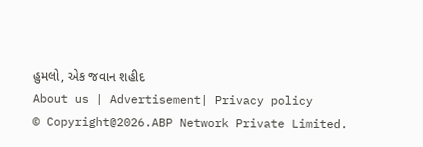હુમલો, એક જવાન શહીદ
About us | Advertisement| Privacy policy
© Copyright@2026.ABP Network Private Limited.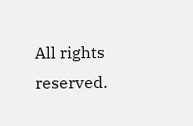All rights reserved.